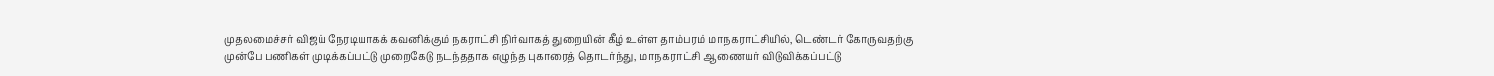முதலமைச்சர் விஜய் நேரடியாகக் கவனிக்கும் நகராட்சி நிர்வாகத் துறையின் கீழ் உள்ள தாம்பரம் மாநகராட்சியில், டெண்டர் கோருவதற்கு முன்பே பணிகள் முடிக்கப்பட்டு முறைகேடு நடந்ததாக எழுந்த புகாரைத் தொடர்ந்து, மாநகராட்சி ஆணையர் விடுவிக்கப்பட்டு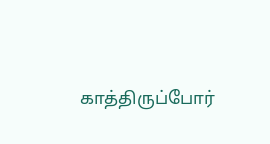காத்திருப்போர்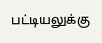பட்டியலுக்கு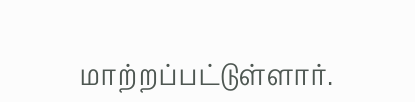மாற்றப்பட்டுள்ளார்.